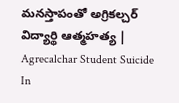మనస్తాపంతో అగ్రికల్చర్‌ విద్యార్థి ఆత్మహత్య | Agrecalchar Student Suicide In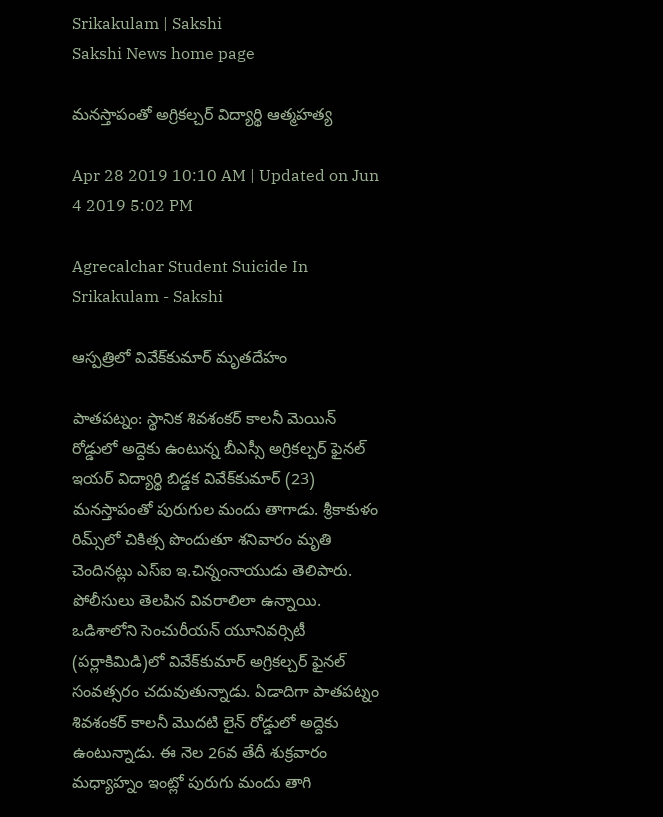Srikakulam | Sakshi
Sakshi News home page

మనస్తాపంతో అగ్రికల్చర్‌ విద్యార్థి ఆత్మహత్య

Apr 28 2019 10:10 AM | Updated on Jun 4 2019 5:02 PM

Agrecalchar Student Suicide In Srikakulam - Sakshi

ఆస్పత్రిలో వివేక్‌కుమార్‌ మృతదేహం

పాతపట్నం: స్థానిక శివశంకర్‌ కాలనీ మెయిన్‌ రోడ్డులో అద్దెకు ఉంటున్న బీఎస్సీ అగ్రికల్చర్‌ ఫైనల్‌ ఇయర్‌ విద్యార్థి బిడ్డక వివేక్‌కుమార్‌ (23) మనస్తాపంతో పురుగుల మందు తాగాడు. శ్రీకాకుళం రిమ్స్‌లో చికిత్స పొందుతూ శనివారం మృతి చెందినట్లు ఎస్‌ఐ ఇ.చిన్నంనాయుడు తెలిపారు. పోలీసులు తెలపిన వివరాలిలా ఉన్నాయి. ఒడిశాలోని సెంచురీయన్‌ యూనివర్సిటీ (పర్లాకిమిడి)లో వివేక్‌కుమార్‌ అగ్రికల్చర్‌ ఫైనల్‌ సంవత్సరం చదువుతున్నాడు. ఏడాదిగా పాతపట్నం శివశంకర్‌ కాలనీ మొదటి లైన్‌ రోడ్డులో అద్దెకు ఉంటున్నాడు. ఈ నెల 26వ తేదీ శుక్రవారం మధ్యాహ్నం ఇంట్లో పురుగు మందు తాగి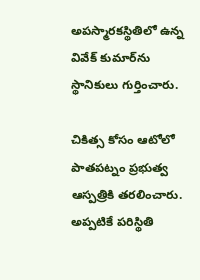అపస్మారకస్థితిలో ఉన్న వివేక్‌ కుమార్‌ను స్థానికులు గుర్తించారు.

చికిత్స కోసం ఆటోలో పాతపట్నం ప్రభుత్వ ఆస్పత్రికి తరలించారు. అప్పటికే పరిస్థితి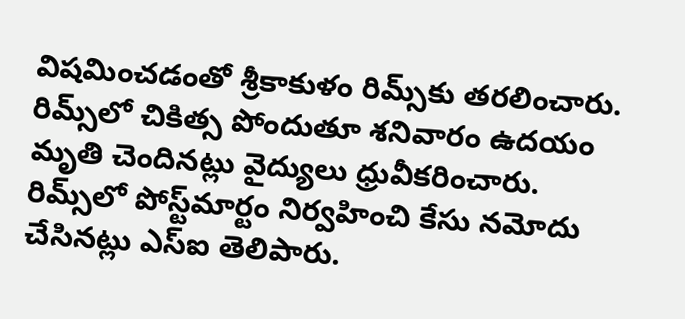విషమించడంతో శ్రీకాకుళం రిమ్స్‌కు తరలించారు. రిమ్స్‌లో చికిత్స పోందుతూ శనివారం ఉదయం మృతి చెందినట్లు వైద్యులు ధ్రువీకరించారు. రిమ్స్‌లో పోస్ట్‌మార్టం నిర్వహించి కేసు నమోదు చేసినట్లు ఎస్‌ఐ తెలిపారు.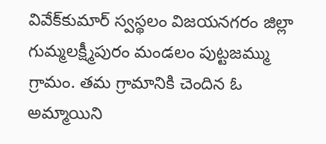వివేక్‌కుమార్‌ స్వస్థలం విజయనగరం జిల్లా గుమ్మలక్ష్మీపురం మండలం పుట్టజమ్ము గ్రామం. తమ గ్రామానికి చెందిన ఓ అమ్మాయిని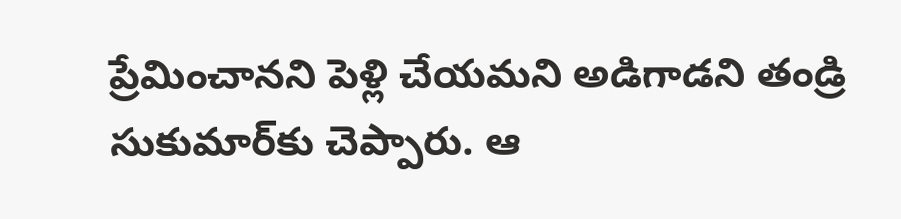ప్రేమించానని పెళ్లి చేయమని అడిగాడని తండ్రి సుకుమార్‌కు చెప్పారు. ఆ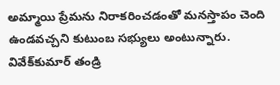అమ్మాయి ప్రేమను నిరాకరించడంతో మనస్తాపం చెంది ఉండవచ్చని కుటుంబ సభ్యులు అంటున్నారు. వివేక్‌కుమార్‌ తండ్రి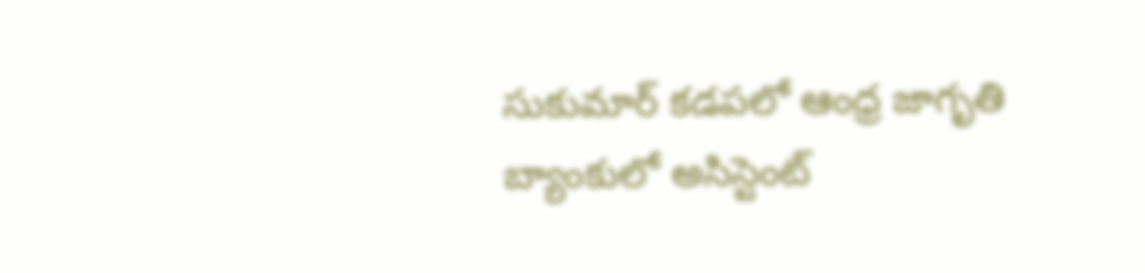సుకుమార్‌ కడపలో ఆంధ్ర జాగృతి బ్యాంకులో అసిస్టెంట్‌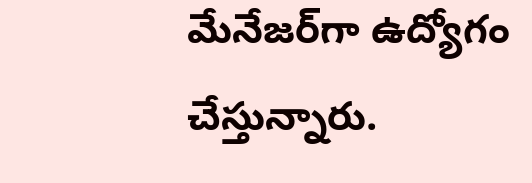మేనేజర్‌గా ఉద్యోగం చేస్తున్నారు.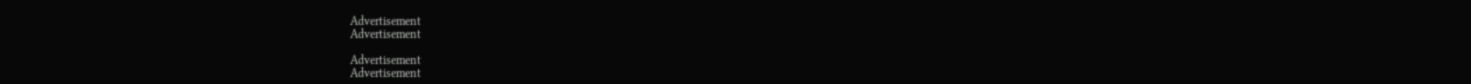Advertisement
Advertisement

Advertisement
Advertisement